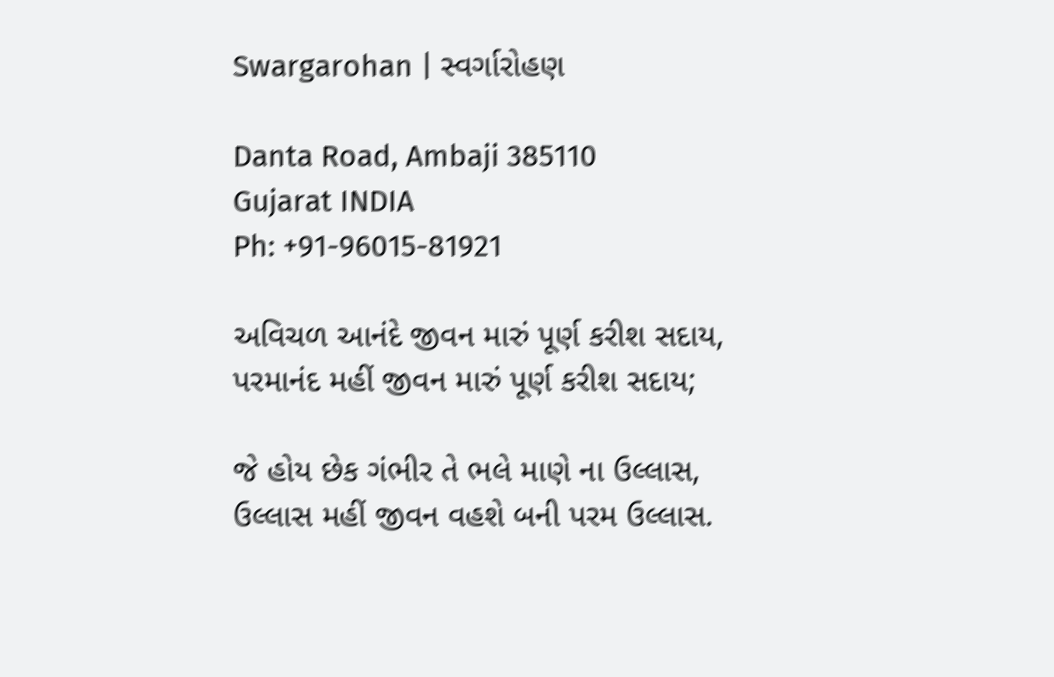Swargarohan | સ્વર્ગારોહણ

Danta Road, Ambaji 385110
Gujarat INDIA
Ph: +91-96015-81921

અવિચળ આનંદે જીવન મારું પૂર્ણ કરીશ સદાય,
પરમાનંદ મહીં જીવન મારું પૂર્ણ કરીશ સદાય;

જે હોય છેક ગંભીર તે ભલે માણે ના ઉલ્લાસ,
ઉલ્લાસ મહીં જીવન વહશે બની પરમ ઉલ્લાસ.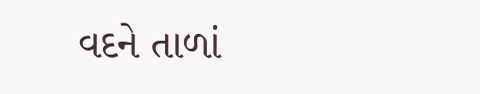વદને તાળાં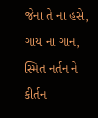જેના તે ના હસે, ગાય ના ગાન,
સ્મિત નર્તન ને કીર્તન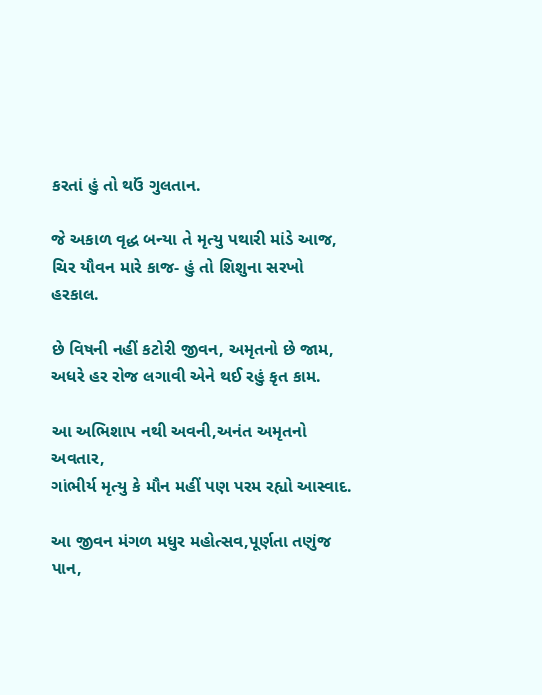કરતાં હું તો થઉં ગુલતાન.

જે અકાળ વૃદ્ધ બન્યા તે મૃત્યુ પથારી માંડે આજ,
ચિર યૌવન મારે કાજ- હું તો શિશુના સરખો હરકાલ.

છે વિષની નહીં કટોરી જીવન, અમૃતનો છે જામ,
અધરે હર રોજ લગાવી એને થઈ રહું કૃત કામ.

આ અભિશાપ નથી અવની,અનંત અમૃતનો અવતાર,
ગાંભીર્ય મૃત્યુ કે મૌન મહીં પણ પરમ રહ્યો આસ્વાદ.

આ જીવન મંગળ મધુર મહોત્સવ,પૂર્ણતા તણુંજ પાન,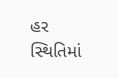હર સ્થિતિમાં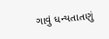ગાવું ધન્યતાતણું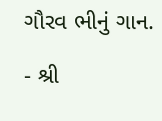ગૌરવ ભીનું ગાન.

- શ્રી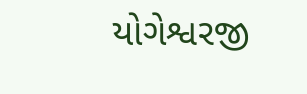યોગેશ્વરજી